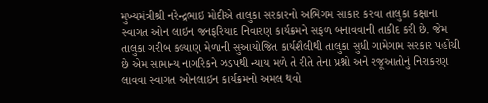મુખ્યમંત્રીશ્રી નરેન્દ્રભાઇ મોદીએ તાલુકા સરકારનો અભિગમ સાકાર કરવા તાલુકા કક્ષાના સ્વાગત ઓન લાઇન જનફરિયાદ નિવારણ કાર્યક્રમને સફળ બનાવવાની તાકીદ કરી છે. જેમ તાલુકા ગરીબ કલ્યાણ મેળાની સુઆયોજિત કાર્યશૈલીથી તાલુકા સુધી ગામેગામ સરકાર પહોંચી છે એમ સામાન્ય નાગરિકને ઝડપથી ન્યાય મળે તે રીતે તેના પ્રશ્નો અને રજૂઆતોનું નિરાકરણ લાવવા સ્વાગત ઓનલાઇન કાર્યક્રમનો અમલ થવો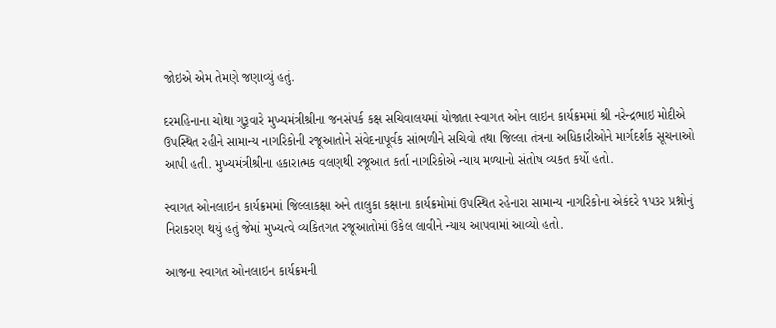જોઇએ એમ તેમણે જણાવ્યું હતું.

દરમહિનાના ચોથા ગુરૂવારે મુખ્યમંત્રીશ્રીના જનસંપર્ક કક્ષ સચિવાલયમાં યોજાતા સ્વાગત ઓન લાઇન કાર્યક્રમમાં શ્રી નરેન્દ્રભાઇ મોદીએ ઉપસ્થિત રહીને સામાન્ય નાગરિકોની રજૂઆતોને સંવેદનાપૂર્વક સાંભળીને સચિવો તથા જિલ્લા તંત્રના અધિકારીઓને માર્ગદર્શક સૂચનાઓ આપી હતી. મુખ્યમંત્રીશ્રીના હકારાત્મક વલણથી રજૂઆત કર્તા નાગરિકોએ ન્યાય મળ્યાનો સંતોષ વ્યકત કર્યો હતો.

સ્વાગત ઓનલાઇન કાર્યક્રમમાં જિલ્લાકક્ષા અને તાલુકા કક્ષાના કાર્યક્રમોમાં ઉપસ્થિત રહેનારા સામાન્ય નાગરિકોના એકંદરે ૧પ૩ર પ્રશ્નોનું નિરાકરણ થયું હતું જેમાં મુખ્યત્વે વ્યકિતગત રજૂઆતોમાં ઉકેલ લાવીને ન્યાય આપવામાં આવ્યો હતો.

આજના સ્વાગત ઓનલાઇન કાર્યક્રમની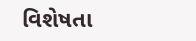વિશેષતા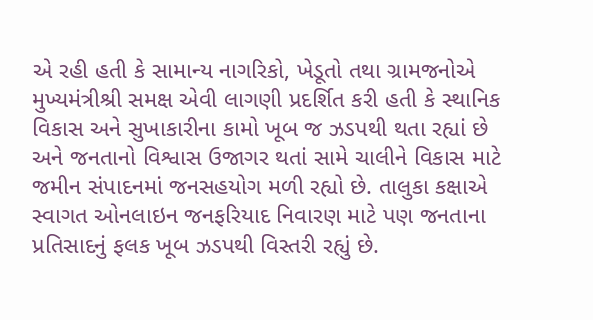એ રહી હતી કે સામાન્ય નાગરિકો, ખેડૂતો તથા ગ્રામજનોએ મુખ્યમંત્રીશ્રી સમક્ષ એવી લાગણી પ્રદર્શિત કરી હતી કે સ્થાનિક વિકાસ અને સુખાકારીના કામો ખૂબ જ ઝડપથી થતા રહ્યાં છે અને જનતાનો વિશ્વાસ ઉજાગર થતાં સામે ચાલીને વિકાસ માટે જમીન સંપાદનમાં જનસહયોગ મળી રહ્યો છે. તાલુકા કક્ષાએ સ્વાગત ઓનલાઇન જનફરિયાદ નિવારણ માટે પણ જનતાના પ્રતિસાદનું ફલક ખૂબ ઝડપથી વિસ્તરી રહ્યું છે.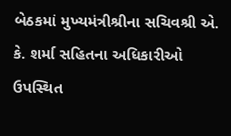બેઠકમાં મુખ્યમંત્રીશ્રીના સચિવશ્રી એ. કે. શર્મા સહિતના અધિકારીઓ ઉપસ્થિત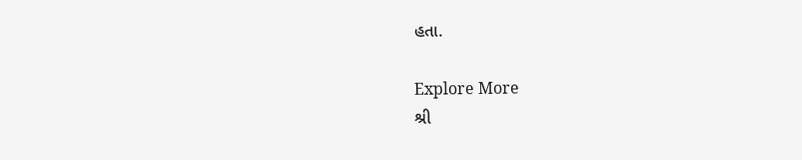હતા.

Explore More
શ્રી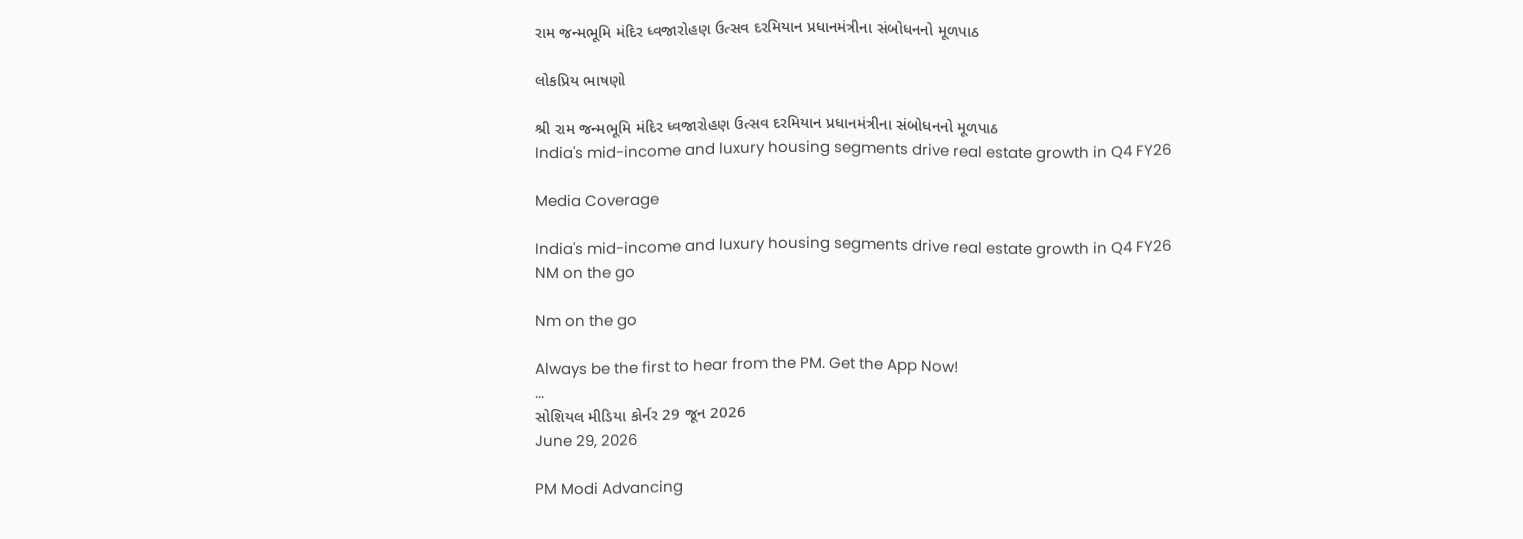રામ જન્મભૂમિ મંદિર ધ્વજારોહણ ઉત્સવ દરમિયાન પ્રધાનમંત્રીના સંબોધનનો મૂળપાઠ

લોકપ્રિય ભાષણો

શ્રી રામ જન્મભૂમિ મંદિર ધ્વજારોહણ ઉત્સવ દરમિયાન પ્રધાનમંત્રીના સંબોધનનો મૂળપાઠ
India's mid-income and luxury housing segments drive real estate growth in Q4 FY26

Media Coverage

India's mid-income and luxury housing segments drive real estate growth in Q4 FY26
NM on the go

Nm on the go

Always be the first to hear from the PM. Get the App Now!
...
સોશિયલ મીડિયા કોર્નર 29 જૂન 2026
June 29, 2026

PM Modi Advancing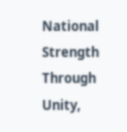National Strength Through Unity,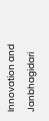Innovation and Janbhagidari